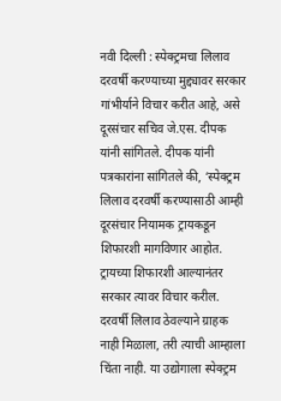नवी दिल्ली : स्पेक्ट्रमचा लिलाव दरवर्षी करण्याच्या मुद्द्यावर सरकार गांभीर्याने विचार करीत आहे, असे दूरसंचार सचिव जे.एस. दीपक यांनी सांगितले. दीपक यांनी पत्रकारांना सांगितले की, ‘स्पेक्ट्रम लिलाव दरवर्षी करण्यासाठी आम्ही दूरसंचार नियामक ट्रायकडून शिफारशी मागविणार आहोत. ट्रायच्या शिफारशी आल्यानंतर सरकार त्यावर विचार करील. दरवर्षी लिलाव ठेवल्याने ग्राहक नाही मिळाला, तरी त्याची आम्हाला चिंता नाही. या उद्योगाला स्पेक्ट्रम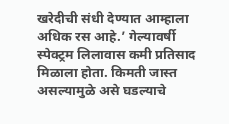खरेदीची संधी देण्यात आम्हाला अधिक रस आहे.’ गेल्यावर्षी स्पेक्ट्रम लिलावास कमी प्रतिसाद मिळाला होता. किमती जास्त असल्यामुळे असे घडल्याचे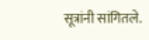सूत्रांनी सांगितले.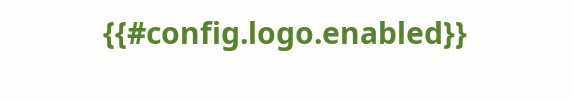{{#config.logo.enabled}}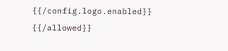{{/config.logo.enabled}}
{{/allowed}}